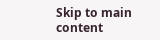Skip to main content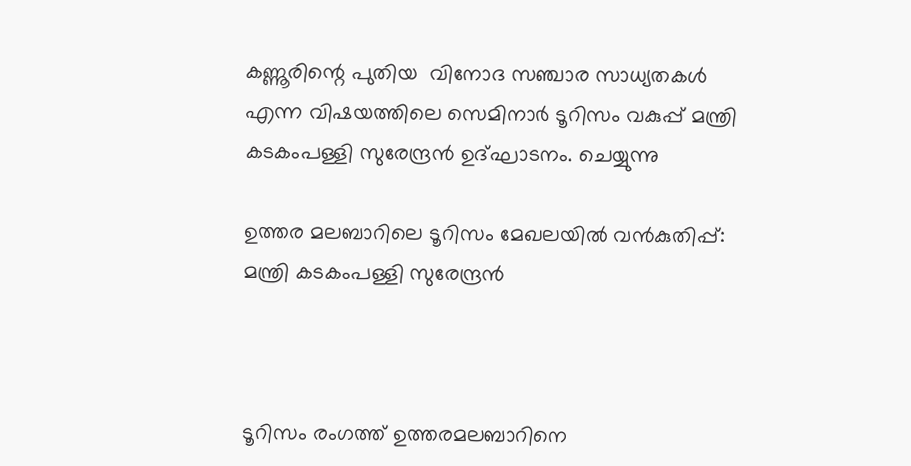കണ്ണൂരിന്റെ പുതിയ  വിനോദ സഞ്ചാര സാധ്യതകള്‍ എന്ന വിഷയത്തിലെ സെമിനാര്‍ ടൂറിസം വകുപ്പ് മന്ത്രി കടകംപള്ളി സുരേന്ദ്രന്‍ ഉദ്ഘാടനം. ചെയ്യുന്നു

ഉത്തര മലബാറിലെ ടൂറിസം മേഖലയിൽ വൻകുതിപ്പ്:  മന്ത്രി കടകംപള്ളി സുരേന്ദ്രൻ



ടൂറിസം രംഗത്ത് ഉത്തരമലബാറിനെ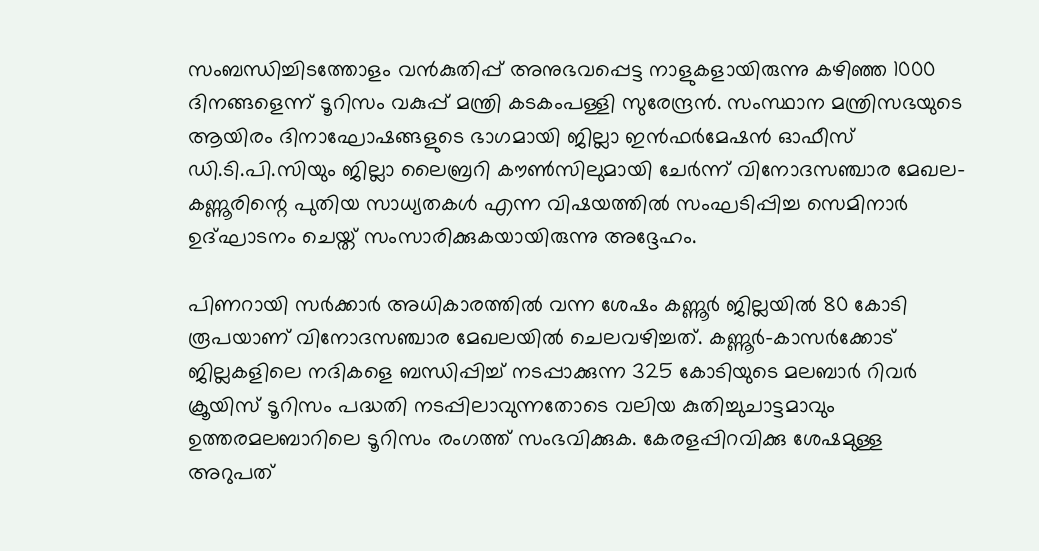സംബന്ധിച്ചിടത്തോളം വൻകുതിപ്പ് അനുഭവപ്പെട്ട നാളുകളായിരുന്നു കഴിഞ്ഞ 1000 ദിനങ്ങളെന്ന് ടൂറിസം വകുപ്പ് മന്ത്രി കടകംപള്ളി സുരേന്ദ്രൻ. സംസ്ഥാന മന്ത്രിസഭയുടെ ആയിരം ദിനാഘോഷങ്ങളുടെ ഭാഗമായി ജില്ലാ ഇൻഫർമേഷൻ ഓഫീസ് ഡി.ടി.പി.സിയും ജില്ലാ ലൈബ്രറി കൗൺസിലുമായി ചേർന്ന് വിനോദസഞ്ചാര മേഖല- കണ്ണൂരിന്റെ പുതിയ സാധ്യതകൾ എന്ന വിഷയത്തിൽ സംഘടിപ്പിച്ച സെമിനാർ ഉദ്ഘാടനം ചെയ്ത് സംസാരിക്കുകയായിരുന്നു അദ്ദേഹം.

പിണറായി സർക്കാർ അധികാരത്തിൽ വന്ന ശേഷം കണ്ണൂർ ജില്ലയിൽ 80 കോടി രൂപയാണ് വിനോദസഞ്ചാര മേഖലയിൽ ചെലവഴിച്ചത്. കണ്ണൂർ-കാസർക്കോട് ജില്ലകളിലെ നദികളെ ബന്ധിപ്പിച്ച് നടപ്പാക്കുന്ന 325 കോടിയുടെ മലബാർ റിവർ ക്രൂയിസ് ടൂറിസം പദ്ധതി നടപ്പിലാവുന്നതോടെ വലിയ കുതിച്ചുചാട്ടമാവും ഉത്തരമലബാറിലെ ടൂറിസം രംഗത്ത് സംഭവിക്കുക. കേരളപ്പിറവിക്കു ശേഷമുള്ള അറുപത്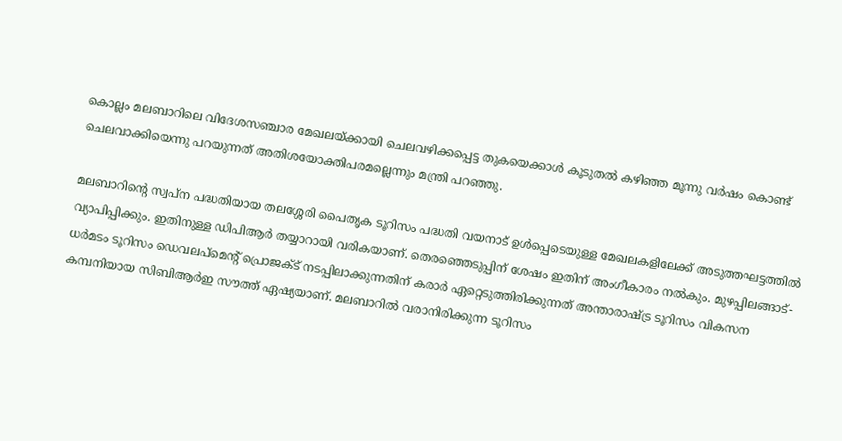കൊല്ലം മലബാറിലെ വിദേശസഞ്ചാര മേഖലയ്ക്കായി ചെലവഴിക്കപ്പെട്ട തുകയെക്കാൾ കൂടുതൽ കഴിഞ്ഞ മൂന്നു വർഷം കൊണ്ട് ചെലവാക്കിയെന്നു പറയുന്നത് അതിശയോക്തിപരമല്ലെന്നും മന്ത്രി പറഞ്ഞു.

മലബാറിന്റെ സ്വപ്ന പദ്ധതിയായ തലശ്ശേരി പൈതൃക ടൂറിസം പദ്ധതി വയനാട് ഉൾപ്പെടെയുള്ള മേഖലകളിലേക്ക് അടുത്തഘട്ടത്തിൽ വ്യാപിപ്പിക്കും. ഇതിനുള്ള ഡിപിആർ തയ്യാറായി വരികയാണ്. തെരഞ്ഞെടുപ്പിന് ശേഷം ഇതിന് അംഗീകാരം നൽകും. മുഴപ്പിലങ്ങാട്-ധർമടം ടൂറിസം ഡെവലപ്‌മെന്റ് പ്രൊജക്ട് നടപ്പിലാക്കുന്നതിന് കരാർ ഏറ്റെടുത്തിരിക്കുന്നത് അന്താരാഷ്ട്ര ടൂറിസം വികസന കമ്പനിയായ സിബിആർഇ സൗത്ത് ഏഷ്യയാണ്. മലബാറിൽ വരാനിരിക്കുന്ന ടൂറിസം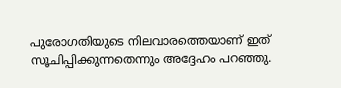പുരോഗതിയുടെ നിലവാരത്തെയാണ് ഇത് സൂചിപ്പിക്കുന്നതെന്നും അദ്ദേഹം പറഞ്ഞു.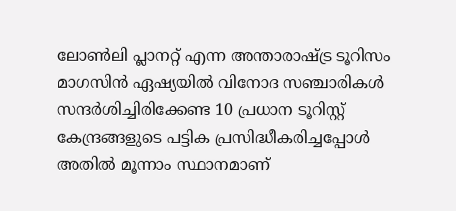ലോൺലി പ്ലാനറ്റ് എന്ന അന്താരാഷ്ട്ര ടൂറിസം മാഗസിൻ ഏഷ്യയിൽ വിനോദ സഞ്ചാരികൾ സന്ദർശിച്ചിരിക്കേണ്ട 10 പ്രധാന ടൂറിസ്റ്റ് കേന്ദ്രങ്ങളുടെ പട്ടിക പ്രസിദ്ധീകരിച്ചപ്പോൾ അതിൽ മൂന്നാം സ്ഥാനമാണ്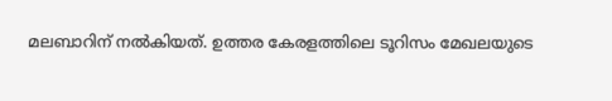മലബാറിന് നൽകിയത്. ഉത്തര കേരളത്തിലെ ടൂറിസം മേഖലയുടെ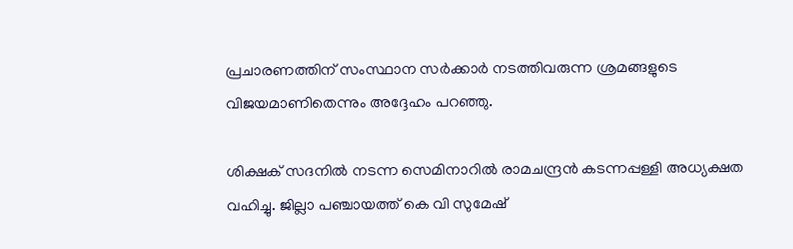പ്രചാരണത്തിന് സംസ്ഥാന സർക്കാർ നടത്തിവരുന്ന ശ്രമങ്ങളുടെ വിജയമാണിതെന്നും അദ്ദേഹം പറഞ്ഞു.

ശിക്ഷക് സദനിൽ നടന്ന സെമിനാറിൽ രാമചന്ദ്രൻ കടന്നപ്പള്ളി അധ്യക്ഷത വഹിച്ചു. ജില്ലാ പഞ്ചായത്ത് കെ വി സുമേഷ്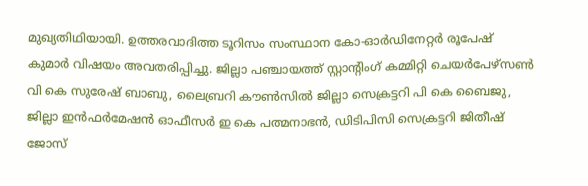മുഖ്യതിഥിയായി. ഉത്തരവാദിത്ത ടൂറിസം സംസ്ഥാന കോ-ഓർഡിനേറ്റർ രൂപേഷ് കുമാർ വിഷയം അവതരിപ്പിച്ചു. ജില്ലാ പഞ്ചായത്ത് സ്റ്റാന്റിംഗ് കമ്മിറ്റി ചെയർപേഴ്‌സൺ വി കെ സുരേഷ് ബാബു, ലൈബ്രറി കൗൺസിൽ ജില്ലാ സെക്രട്ടറി പി കെ ബൈജു, ജില്ലാ ഇൻഫർമേഷൻ ഓഫീസർ ഇ കെ പത്മനാഭൻ, ഡിടിപിസി സെക്രട്ടറി ജിതീഷ് ജോസ്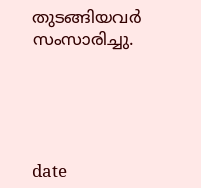തുടങ്ങിയവർ സംസാരിച്ചു.





date